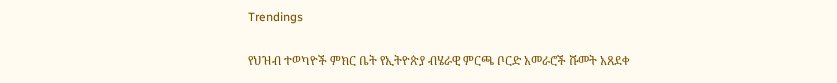Trendings

የህዝብ ተወካዮች ምክር ቤት የኢትዮጵያ ብሄራዊ ምርጫ ቦርድ አመራሮች ሹመት አጸደቀ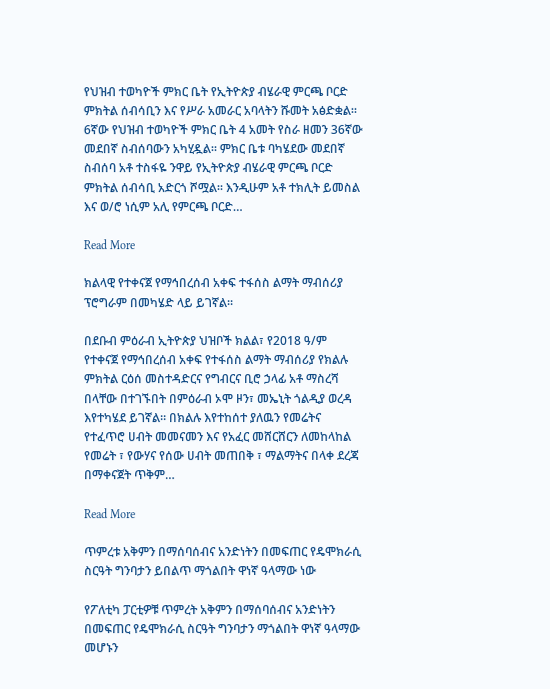የህዝብ ተወካዮች ምክር ቤት የኢትዮጵያ ብሄራዊ ምርጫ ቦርድ ምክትል ሰብሳቢን እና የሥራ አመራር አባላትን ሹመት አፅድቋል። 6ኛው የህዝብ ተወካዮች ምክር ቤት 4 አመት የስራ ዘመን 36ኛው መደበኛ ስብሰባውን አካሂዷል። ምክር ቤቱ ባካሄደው መደበኛ ስብሰባ አቶ ተስፋዬ ንዋይ የኢትዮጵያ ብሄራዊ ምርጫ ቦርድ ምክትል ሰብሳቢ አድርጎ ሾሟል፡፡ እንዲሁም አቶ ተክሊት ይመስል እና ወ/ሮ ነሲም አሊ የምርጫ ቦርድ…

Read More

ክልላዊ የተቀናጀ የማኅበረሰብ አቀፍ ተፋሰስ ልማት ማብሰሪያ ፕሮግራም በመካሄድ ላይ ይገኛል።

በደቡብ ምዕራብ ኢትዮጵያ ህዝቦች ክልል፣ የ2018 ዓ/ም የተቀናጀ የማኅበረሰብ አቀፍ የተፋሰስ ልማት ማብሰሪያ የክልሉ ምክትል ርዕሰ መስተዳድርና የግብርና ቢሮ ኃላፊ አቶ ማስረሻ በላቸው በተገኙበት በምዕራብ ኦሞ ዞን፣ መኤኒት ጎልዲያ ወረዳ እየተካሄደ ይገኛል። በክልሉ እየተከሰተ ያለዉን የመሬትና የተፈጥሮ ሀብት መመናመን እና የአፈር መሸርሸርን ለመከላከል የመሬት ፣ የውሃና የሰው ሀብት መጠበቅ ፣ ማልማትና በላቀ ደረጃ በማቀናጀት ጥቅም…

Read More

ጥምረቱ አቅምን በማሰባሰብና አንድነትን በመፍጠር የዴሞክራሲ ስርዓት ግንባታን ይበልጥ ማጎልበት ዋነኛ ዓላማው ነው

የፖለቲካ ፓርቲዎቹ ጥምረት አቅምን በማሰባሰብና አንድነትን በመፍጠር የዴሞክራሲ ስርዓት ግንባታን ማጎልበት ዋነኛ ዓላማው መሆኑን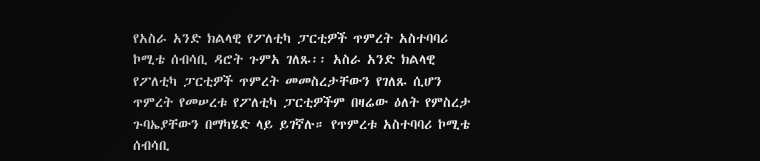የአስራ አንድ ክልላዊ የፖለቲካ ፓርቲዎች ጥምረት አስተባባሪ ኮሚቴ ሰብሳቢ ዳሮት ጉምአ ገለጹ፡፡ አስራ አንድ ክልላዊ የፖለቲካ ፓርቲዎች ጥምረት መመስረታቸውን የገለጹ ሲሆን ጥምረት የመሠረቱ የፖለቲካ ፓርቲዎችም በዛሬው ዕለት የምስረታ ጉባኤያቸውን በማካሄድ ላይ ይገኛሉ። የጥምረቱ አስተባባሪ ኮሚቴ ሰብሳቢ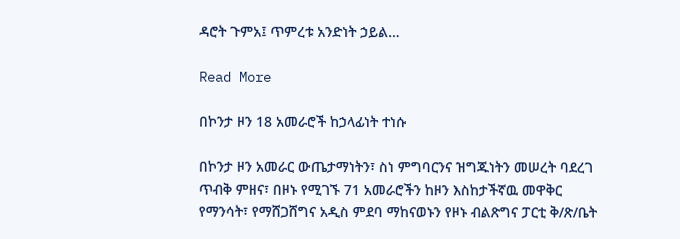ዳሮት ጉምአ፤ ጥምረቱ አንድነት ኃይል…

Read More

በኮንታ ዞን 18 አመራሮች ከኃላፊነት ተነሱ

በኮንታ ዞን አመራር ውጤታማነትን፣ ስነ ምግባርንና ዝግጁነትን መሠረት ባደረገ ጥብቅ ምዘና፣ በዞኑ የሚገኙ 71 አመራሮችን ከዞን እስከታችኛዉ መዋቅር የማንሳት፣ የማሸጋሸግና አዲስ ምደባ ማከናወኑን የዞኑ ብልጽግና ፓርቲ ቅ/ጽ/ቤት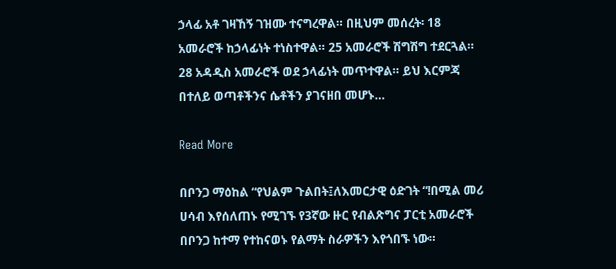ኃላፊ አቶ ገዛኸኝ ገዝሙ ተናግረዋል። በዚህም መሰረት፡ 18 አመራሮች ከኃላፊነት ተነስተዋል። 25 አመራሮች ሽግሽግ ተደርጓል። 28 አዳዲስ አመራሮች ወደ ኃላፊነት መጥተዋል። ይህ እርምጃ በተለይ ወጣቶችንና ሴቶችን ያገናዘበ መሆኑ…

Read More

በቦንጋ ማዕከል “የህልም ጉልበት፤ለእመርታዊ ዕድገት “!በሚል መሪ ሀሳብ እየሰለጠኑ የሚገኙ የ3ኛው ዙር የብልጽግና ፓርቲ አመራሮች በቦንጋ ከተማ የተከናወኑ የልማት ስራዎችን እየጎበኙ ነው።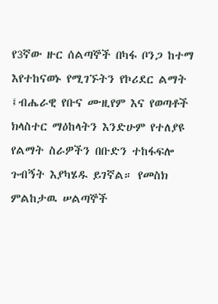የ3ኛው ዙር ሰልጣኞች በካፋ ቦንጋ ከተማ እየተከናወኑ የሚገኙትን የኮሪደር ልማት ፤ብሔራዊ የቡና ሙዚየም እና የወጣቶች ክላስተር ማዕከላትን እንድሁም የተለያዩ የልማት ስራዎችን በቡድን ተከፋፍሎ ጉብኝት እያካሄዱ ይገኛል። የመስክ ምልከታዉ ሠልጣኞች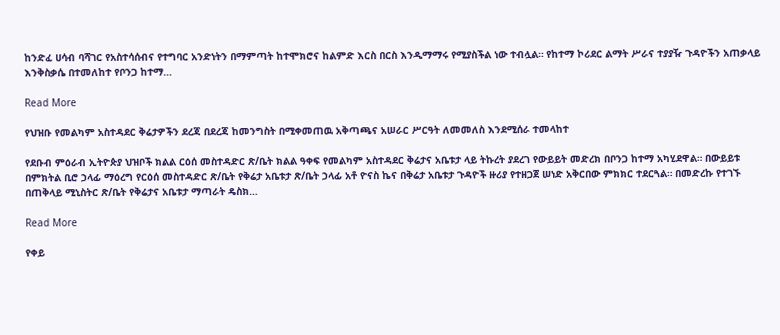ከንድፈ ሀሳብ ባሻገር የአስተሳሰብና የተግባር አንድነትን በማምጣት ከተሞክሮና ከልምድ እርስ በርስ እንዲማማሩ የሚያስችል ነው ተብሏል። የከተማ ኮሪደር ልማት ሥራና ተያያዥ ጉዳዮችን አጠቃላይ እንቅስቃሴ በተመለከተ የቦንጋ ከተማ…

Read More

የህዝቡ የመልካም አስተዳደር ቅሬታዎችን ደረጃ በደረጃ ከመንግስት በሚቀመጠዉ አቅጣጫና አሠራር ሥርዓት ለመመለስ እንደሚሰራ ተመላከተ

የደቡብ ምዕራብ ኢትዮጵያ ህዝቦች ክልል ርዕሰ መስተዳድር ጽ/ቤት ክልል ዓቀፍ የመልካም አስተዳደር ቅሬታና አቤቱታ ላይ ትኩረት ያደረገ የውይይት መድረክ በቦንጋ ከተማ አካሂደዋል። በውይይቱ በምክትል ቢሮ ኃላፊ ማዕረግ የርዕሰ መስተዳድር ጽ/ቤት የቅሬታ አቤቱታ ጽ/ቤት ኃላፊ አቶ ዮናስ ኬና በቅሬታ አቤቱታ ጉዳዮች ዙሪያ የተዘጋጀ ሠነድ አቅርበው ምክክር ተደርጓል። በመድረኩ የተገኙ በጠቅላይ ሚኒስትር ጽ/ቤት የቅሬታና አቤቱታ ማጣራት ዴስክ…

Read More

የቀይ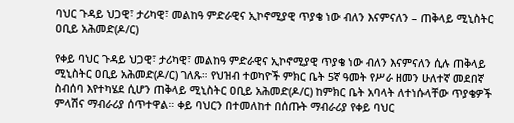ባህር ጉዳይ ህጋዊ፣ ታሪካዊ፣ መልከዓ ምድራዊና ኢኮኖሚያዊ ጥያቄ ነው ብለን እናምናለን – ጠቅላይ ሚኒስትር ዐቢይ አሕመድ(ዶ/ር)

የቀይ ባህር ጉዳይ ህጋዊ፣ ታሪካዊ፣ መልከዓ ምድራዊና ኢኮኖሚያዊ ጥያቄ ነው ብለን እናምናለን ሲሉ ጠቅላይ ሚኒስትር ዐቢይ አሕመድ(ዶ/ር) ገለጹ። የህዝብ ተወካዮች ምክር ቤት 5ኛ ዓመት የሥራ ዘመን ሁለተኛ መደበኛ ስብሰባ እየተካሄደ ሲሆን ጠቅላይ ሚኒስትር ዐቢይ አሕመድ(ዶ/ር) ከምክር ቤት አባላት ለተነሱላቸው ጥያቄዎች ምላሽና ማብራሪያ ሰጥተዋል። ቀይ ባህርን በተመለከተ በሰጡት ማብራሪያ የቀይ ባህር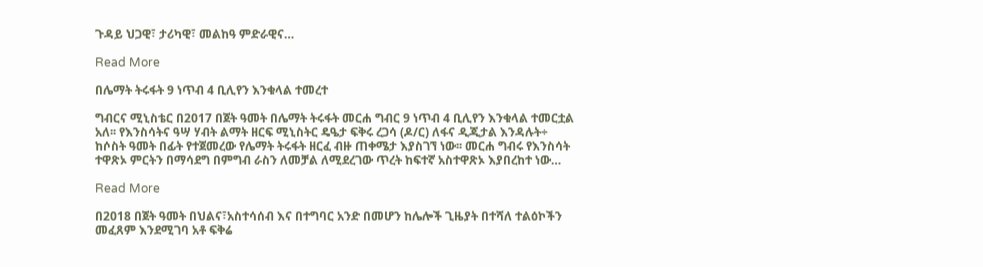ጉዳይ ህጋዊ፣ ታሪካዊ፣ መልከዓ ምድራዊና…

Read More

በሌማት ትሩፋት 9 ነጥብ 4 ቢሊየን እንቁላል ተመረተ

ግብርና ሚኒስቴር በ2017 በጀት ዓመት በሌማት ትሩፋት መርሐ ግብር 9 ነጥብ 4 ቢሊየን እንቁላል ተመርቷል አለ፡፡ የእንስሳትና ዓሣ ሃብት ልማት ዘርፍ ሚኒስትር ዴዔታ ፍቅሩ ረጋሳ (ዶ/ር) ለፋና ዲጂታል እንዳሉት÷ ከሶስት ዓመት በፊት የተጀመረው የሌማት ትሩፋት ዘርፈ ብዙ ጠቀሜታ እያስገኘ ነው፡፡ መርሐ ግብሩ የእንስሳት ተዋጽኦ ምርትን በማሳደግ በምግብ ራስን ለመቻል ለሚደረገው ጥረት ከፍተኛ አስተዋጽኦ እያበረከተ ነው…

Read More

በ2018 በጀት ዓመት በህልና፣አስተሳሰብ እና በተግባር አንድ በመሆን ከሌሎች ጊዜያት በተሻለ ተልዕኮችን መፈጸም እንደሚገባ አቶ ፍቅሬ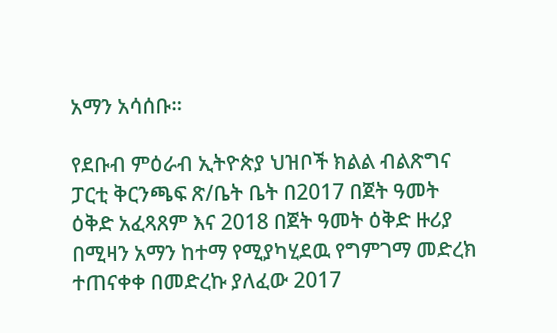አማን አሳሰቡ።

የደቡብ ምዕራብ ኢትዮጵያ ህዝቦች ክልል ብልጽግና ፓርቲ ቅርንጫፍ ጽ/ቤት ቤት በ2017 በጀት ዓመት ዕቅድ አፈጻጸም እና 2018 በጀት ዓመት ዕቅድ ዙሪያ በሚዛን አማን ከተማ የሚያካሂደዉ የግምገማ መድረክ ተጠናቀቀ በመድረኩ ያለፈው 2017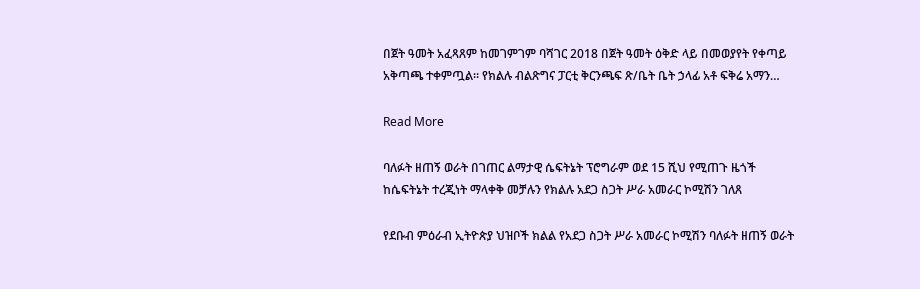በጀት ዓመት አፈጻጸም ከመገምገም ባሻገር 2018 በጀት ዓመት ዕቅድ ላይ በመወያየት የቀጣይ አቅጣጫ ተቀምጧል። የክልሉ ብልጽግና ፓርቲ ቅርንጫፍ ጽ/ቤት ቤት ኃላፊ አቶ ፍቅሬ አማን…

Read More

ባለፉት ዘጠኝ ወራት በገጠር ልማታዊ ሴፍትኔት ፕሮግራም ወደ 15 ሺህ የሚጠጉ ዜጎች ከሴፍትኔት ተረጂነት ማላቀቅ መቻሉን የክልሉ አደጋ ስጋት ሥራ አመራር ኮሚሽን ገለጸ

የደቡብ ምዕራብ ኢትዮጵያ ህዝቦች ክልል የአደጋ ስጋት ሥራ አመራር ኮሚሽን ባለፉት ዘጠኝ ወራት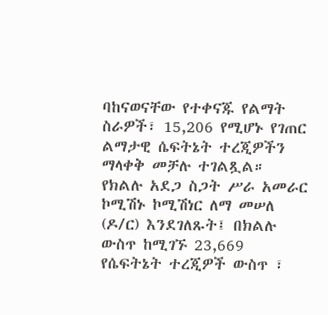ባከናወናቸው የተቀናጁ የልማት ስራዎች፣ 15,206 የሚሆኑ የገጠር ልማታዊ ሴፍትኔት ተረጂዎችን ማላቀቅ መቻሉ ተገልጿል። የክልሉ አደጋ ስጋት ሥራ አመራር ኮሚሽኑ ኮሚሽነር ለማ መሠለ (ዶ/ር) እንደገለጹት፤ በክልሉ ውስጥ ከሚገኙ 23,669 የሴፍትኔት ተረጂዎች ውስጥ ፣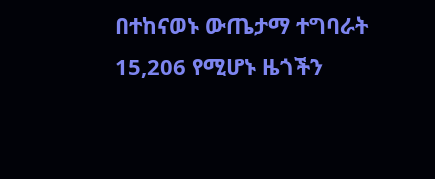በተከናወኑ ውጤታማ ተግባራት 15,206 የሚሆኑ ዜጎችን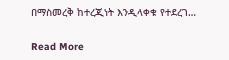በማስመረቅ ከተረጂነት እንዲላቀቁ የተደረገ…

Read More